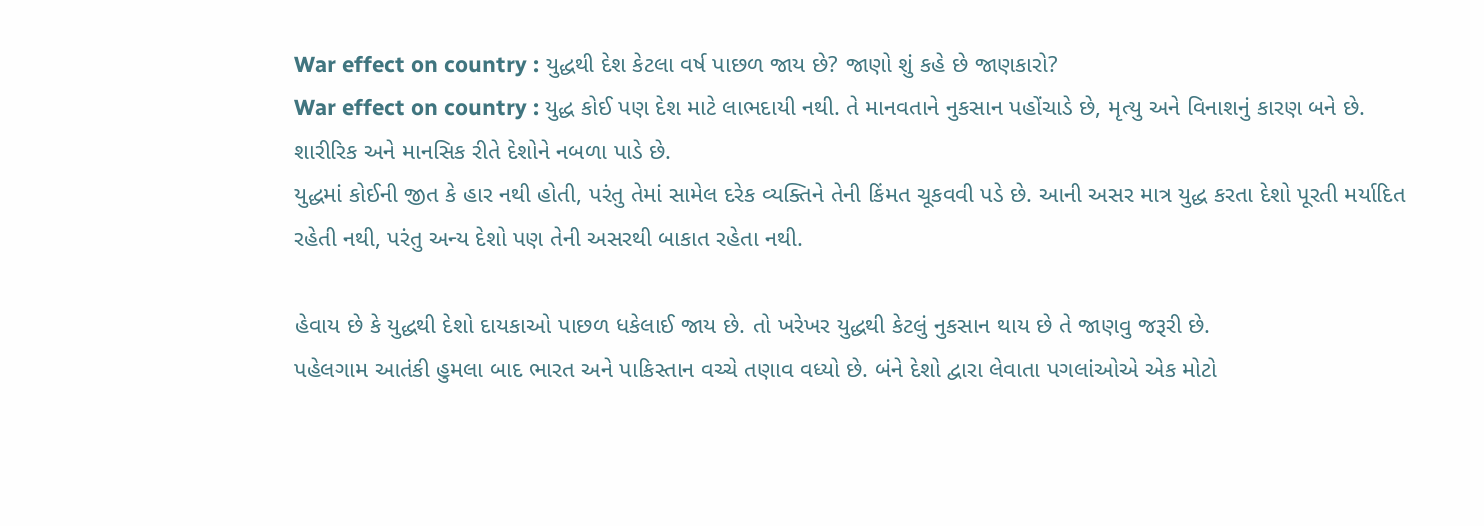War effect on country : યુદ્ધથી દેશ કેટલા વર્ષ પાછળ જાય છે? જાણો શું કહે છે જાણકારો?
War effect on country : યુદ્ધ કોઈ પણ દેશ માટે લાભદાયી નથી. તે માનવતાને નુકસાન પહોંચાડે છે, મૃત્યુ અને વિનાશનું કારણ બને છે. શારીરિક અને માનસિક રીતે દેશોને નબળા પાડે છે.
યુદ્ધમાં કોઈની જીત કે હાર નથી હોતી, પરંતુ તેમાં સામેલ દરેક વ્યક્તિને તેની કિંમત ચૂકવવી પડે છે. આની અસર માત્ર યુદ્ધ કરતા દેશો પૂરતી મર્યાદિત રહેતી નથી, પરંતુ અન્ય દેશો પણ તેની અસરથી બાકાત રહેતા નથી.

હેવાય છે કે યુદ્ધથી દેશો દાયકાઓ પાછળ ધકેલાઈ જાય છે. તો ખરેખર યુદ્ધથી કેટલું નુકસાન થાય છે તે જાણવુ જરૂરી છે.
પહેલગામ આતંકી હુમલા બાદ ભારત અને પાકિસ્તાન વચ્ચે તણાવ વધ્યો છે. બંને દેશો દ્વારા લેવાતા પગલાંઓએ એક મોટો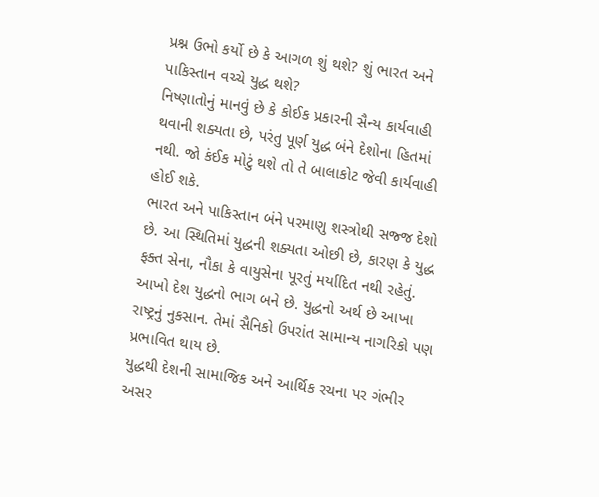પ્રશ્ન ઉભો કર્યો છે કે આગળ શું થશે? શું ભારત અને પાકિસ્તાન વચ્ચે યુદ્ધ થશે?
નિષ્ણાતોનું માનવું છે કે કોઈક પ્રકારની સૈન્ય કાર્યવાહી થવાની શક્યતા છે, પરંતુ પૂર્ણ યુદ્ધ બંને દેશોના હિતમાં નથી. જો કંઈક મોટું થશે તો તે બાલાકોટ જેવી કાર્યવાહી હોઈ શકે.
ભારત અને પાકિસ્તાન બંને પરમાણુ શસ્ત્રોથી સજ્જ દેશો છે. આ સ્થિતિમાં યુદ્ધની શક્યતા ઓછી છે, કારણ કે યુદ્ધ ફક્ત સેના, નૌકા કે વાયુસેના પૂરતું મર્યાદિત નથી રહેતું. આખો દેશ યુદ્ધનો ભાગ બને છે. યુદ્ધનો અર્થ છે આખા રાષ્ટ્રનું નુકસાન. તેમાં સૈનિકો ઉપરાંત સામાન્ય નાગરિકો પણ પ્રભાવિત થાય છે.
યુદ્ધથી દેશની સામાજિક અને આર્થિક રચના પર ગંભીર અસર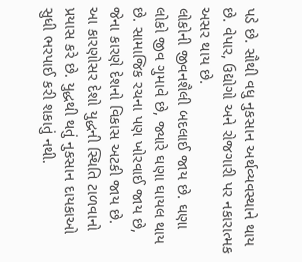પડે છે. સૌથી વધુ નુકસાન અર્થવ્યવસ્થાને થાય છે. વેપાર, ઉદ્યોગો અને રોજગારી પર નકારાત્મક અસર થાય છે.
લોકોની જીવનશૈલી બદલાઈ જાય છે. ઘણા લોકો જીવ ગુમાવે છે, જ્યારે ઘણા ઘાયલ થાય છે. સામાજિક રચના પણ ખોરવાઈ જાય છે, જેના કારણે દેશનો વિકાસ અટકી જાય છે.
આ કારણોસર દેશો યુદ્ધની સ્થિતિ ટાળવાનો પ્રયાસ કરે છે. યુદ્ધથી થતું નુકસાન દાયકાઓ સુધી ભરપાઈ કરી શકાતું નથી.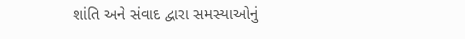શાંતિ અને સંવાદ દ્વારા સમસ્યાઓનું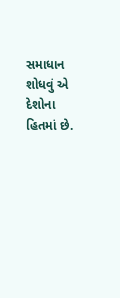સમાધાન શોધવું એ દેશોના હિતમાં છે.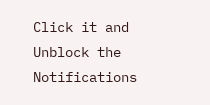Click it and Unblock the Notifications